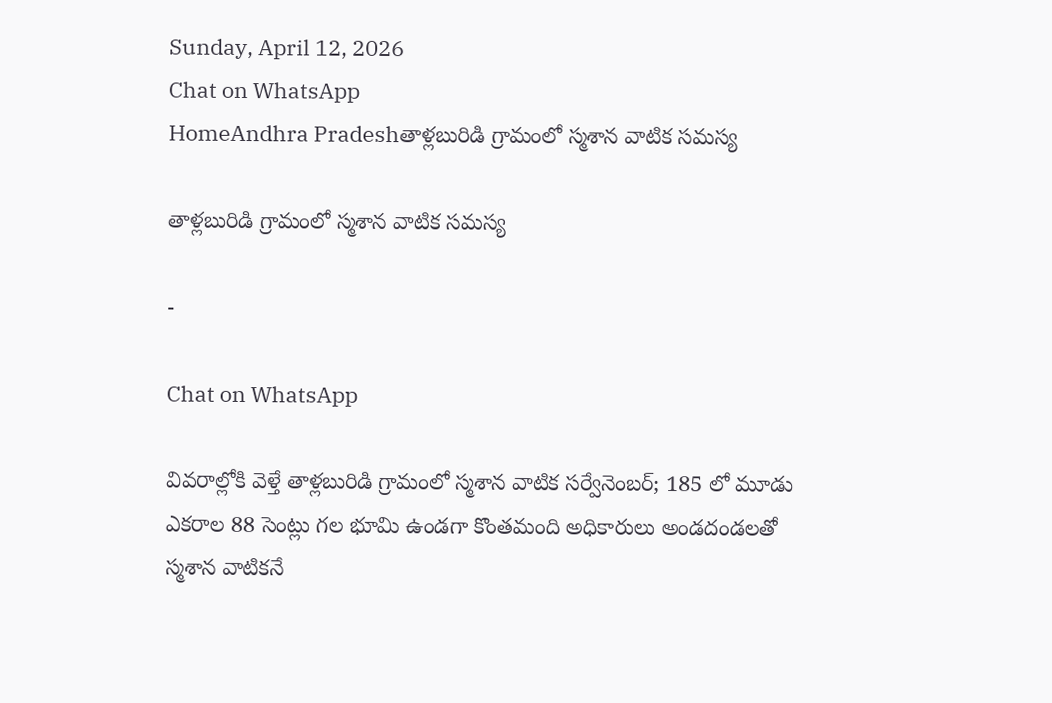Sunday, April 12, 2026
Chat on WhatsApp
HomeAndhra Pradeshతాళ్లబురిడి గ్రామంలో స్మశాన వాటిక సమస్య

తాళ్లబురిడి గ్రామంలో స్మశాన వాటిక సమస్య

-

Chat on WhatsApp

వివరాల్లోకి వెళ్తే తాళ్లబురిడి గ్రామంలో స్మశాన వాటిక సర్వేనెంబర్; 185 లో మూడు ఎకరాల 88 సెంట్లు గల భూమి ఉండగా కొంతమంది అధికారులు అండదండలతో స్మశాన వాటికనే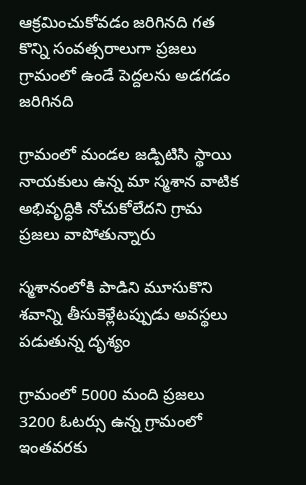ఆక్రమించుకోవడం జరిగినది గత కొన్ని సంవత్సరాలుగా ప్రజలు గ్రామంలో ఉండే పెద్దలను అడగడం జరిగినది

గ్రామంలో మండల జడ్పిటిసి స్థాయి నాయకులు ఉన్న మా స్మశాన వాటిక అభివృద్ధికి నోచుకోలేదని గ్రామ ప్రజలు వాపోతున్నారు

స్మశానంలోకి పాడిని మూసుకొని శవాన్ని తీసుకెళ్లేటప్పుడు అవస్థలు పడుతున్న దృశ్యం

గ్రామంలో 5000 మంది ప్రజలు 3200 ఓటర్సు ఉన్న గ్రామంలో ఇంతవరకు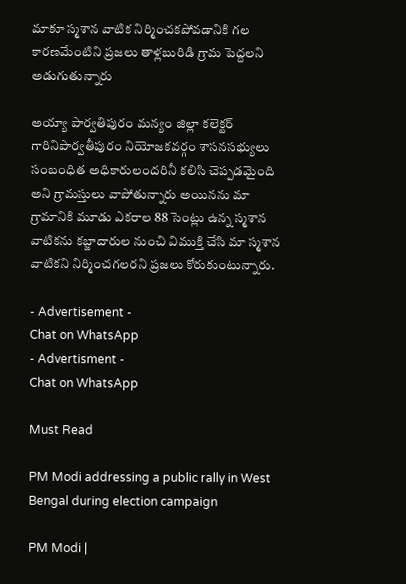మాకూ స్మశాన వాటిక నిర్మించకపోవడానికి గల కారణమేంటిని ప్రజలు తాళ్లబురిడి గ్రామ పెద్దలని అడుగుతున్నారు

అయ్యా పార్వతిపురం మన్యం జిల్లా కలెక్టర్ గారినిపార్వతీపురం నియోజకవర్గం శాసనసభ్యులు సంబంధిత అధికారులందరినీ కలిసి చెప్పడమైంది అని గ్రామస్తులు వాపోతున్నారు అయినను మా గ్రామానికి మూడు ఎకరాల 88 సెంట్లు ఉన్న స్మశాన వాటికను కబ్జాదారుల నుంచి విముక్తి చేసి మా స్మశాన వాటికని నిర్మించగలరని ప్రజలు కోరుకుంటున్నారు.

- Advertisement -
Chat on WhatsApp
- Advertisment -
Chat on WhatsApp

Must Read

PM Modi addressing a public rally in West Bengal during election campaign

PM Modi |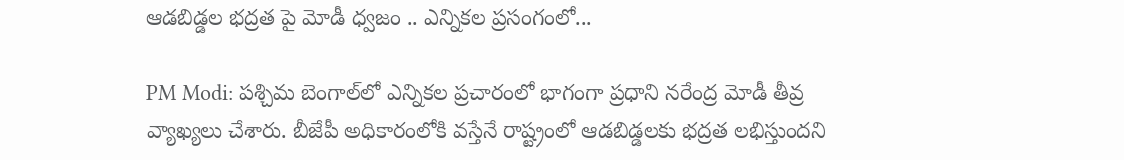ఆడబిడ్డల భద్రత పై మోడీ ధ్వజం .. ఎన్నికల ప్రసంగంలో...

PM Modi: పశ్చిమ బెంగాల్‌లో ఎన్నికల ప్రచారంలో భాగంగా ప్రధాని నరేంద్ర మోడీ తీవ్ర వ్యాఖ్యలు చేశారు. బీజేపీ అధికారంలోకి వస్తేనే రాష్ట్రంలో ఆడబిడ్డలకు భద్రత లభిస్తుందని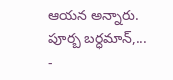ఆయన అన్నారు. పూర్బ బర్ధమాన్,...
-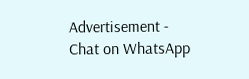Advertisement -
Chat on WhatsApp